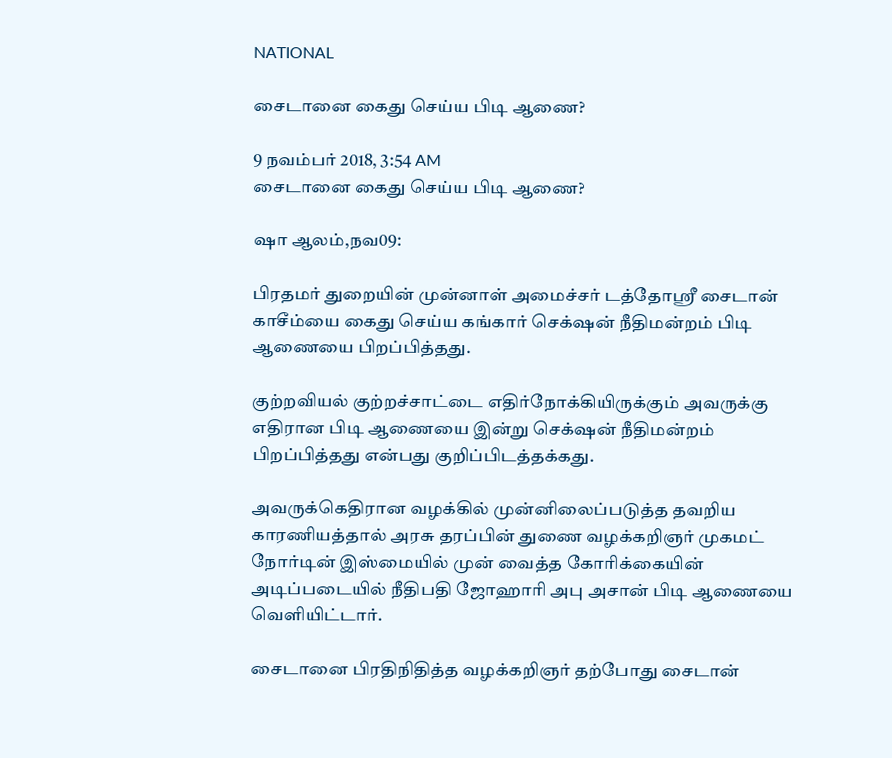NATIONAL

சைடானை கைது செய்ய பிடி ஆணை?

9 நவம்பர் 2018, 3:54 AM
சைடானை கைது செய்ய பிடி ஆணை?

ஷா ஆலம்,நவ09:

பிரதமர் துறையின் முன்னாள் அமைச்சர் டத்தோஸ்ரீ சைடான் காசீம்யை கைது செய்ய கங்கார் செக்‌ஷன் நீதிமன்றம் பிடி ஆணையை பிறப்பித்தது.

குற்றவியல் குற்றச்சாட்டை எதிர்நோக்கியிருக்கும் அவருக்கு எதிரான பிடி ஆணையை இன்று செக்‌ஷன் நீதிமன்றம் பிறப்பித்தது என்பது குறிப்பிடத்தக்கது.

அவருக்கெதிரான வழக்கில் முன்னிலைப்படுத்த தவறிய காரணியத்தால் அரசு தரப்பின் துணை வழக்கறிஞர் முகமட் நோர்டின் இஸ்மையில் முன் வைத்த கோரிக்கையின் அடிப்படையில் நீதிபதி ஜோஹாரி அபு அசான் பிடி ஆணையை வெளியிட்டார்.

சைடானை பிரதிநிதித்த வழக்கறிஞர் தற்போது சைடான்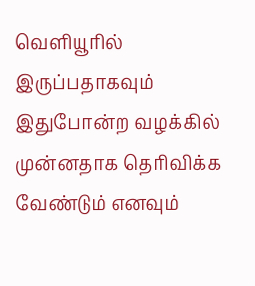வெளியூரில் இருப்பதாகவும் இதுபோன்ற வழக்கில் முன்னதாக தெரிவிக்க வேண்டும் எனவும்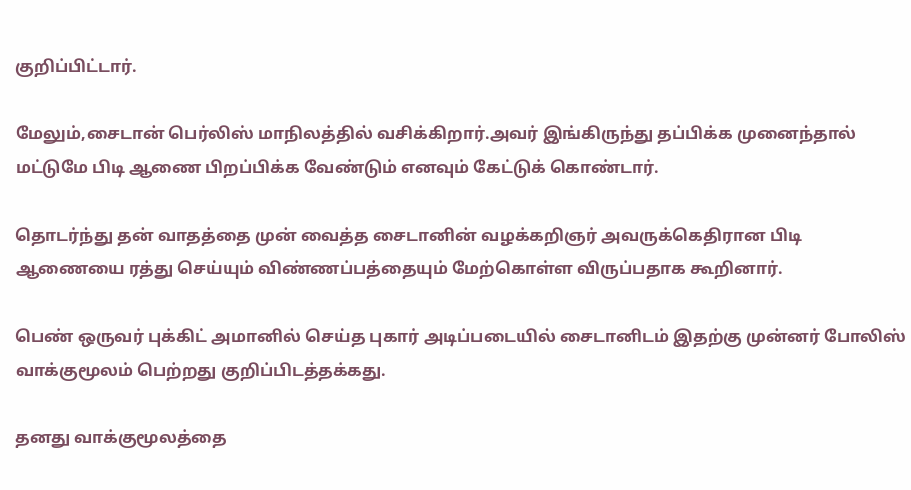குறிப்பிட்டார்.

மேலும்,சைடான் பெர்லிஸ் மாநிலத்தில் வசிக்கிறார்.அவர் இங்கிருந்து தப்பிக்க முனைந்தால் மட்டுமே பிடி ஆணை பிறப்பிக்க வேண்டும் எனவும் கேட்டுக் கொண்டார்.

தொடர்ந்து தன் வாதத்தை முன் வைத்த சைடானின் வழக்கறிஞர் அவருக்கெதிரான பிடி ஆணையை ரத்து செய்யும் விண்ணப்பத்தையும் மேற்கொள்ள விருப்பதாக கூறினார்.

பெண் ஒருவர் புக்கிட் அமானில் செய்த புகார் அடிப்படையில் சைடானிடம் இதற்கு முன்னர் போலிஸ் வாக்குமூலம் பெற்றது குறிப்பிடத்தக்கது.

தனது வாக்குமூலத்தை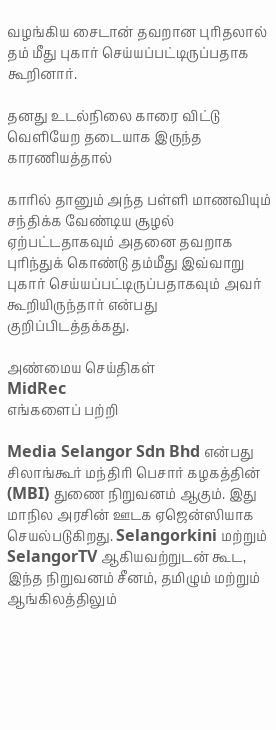வழங்கிய சைடான் தவறான புரிதலால் தம் மீது புகார் செய்யப்பட்டிருப்பதாக கூறினார்.

தனது உடல்நிலை காரை விட்டு வெளியேற தடையாக இருந்த காரணியத்தால்

காரில் தானும் அந்த பள்ளி மாணவியும் சந்திக்க வேண்டிய சூழல் ஏற்பட்டதாகவும் அதனை தவறாக புரிந்துக் கொண்டு தம்மீது இவ்வாறு புகார் செய்யப்பட்டிருப்பதாகவும் அவர் கூறியிருந்தார் என்பது குறிப்பிடத்தக்கது.

அண்மைய செய்திகள்
MidRec
எங்களைப் பற்றி

Media Selangor Sdn Bhd என்பது சிலாங்கூர் மந்திரி பெசார் கழகத்தின் (MBI) துணை நிறுவனம் ஆகும். இது மாநில அரசின் ஊடக ஏஜென்ஸியாக செயல்படுகிறது. Selangorkini மற்றும் SelangorTV ஆகியவற்றுடன் கூட, இந்த நிறுவனம் சீனம், தமிழும் மற்றும் ஆங்கிலத்திலும்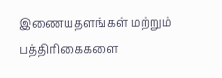இணையதளங்கள் மற்றும் பத்திரிகைகளை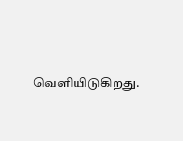வெளியிடுகிறது.